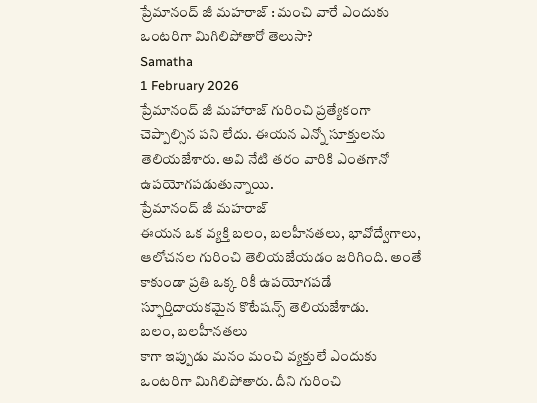ప్రేమానంద్ జీ మహరాజ్ : మంచి వారే ఎందుకు ఒంటరిగా మిగిలిపోతారో తెలుసా?
Samatha
1 February 2026
ప్రేమానంద్ జీ మహారాజ్ గురించి ప్రత్యేకంగా చెప్పాల్సిన పని లేదు. ఈయన ఎన్నో సూక్తులను తెలియజేశారు. అవి నేటి తరం వారికి ఎంతగానో ఉపయోగపడుతున్నాయి.
ప్రేమానంద్ జీ మహరాజ్
ఈయన ఒక వ్యక్తి బలం, బలహీనతలు, భావోద్వేగాలు, ఆలోచనల గురించి తెలియజేయడం జరిగింది. అంతే కాకుండా ప్రతి ఒక్క రికీ ఉపయోగపడే స్ఫూర్తిదాయకమైన కొటేషన్స్ తెలియజేశాడు.
బలం, బలహీనతలు
కాగా ఇప్పుడు మనం మంచి వ్యక్తులే ఎందుకు ఒంటరిగా మిగిలిపోతారు. దీని గురించి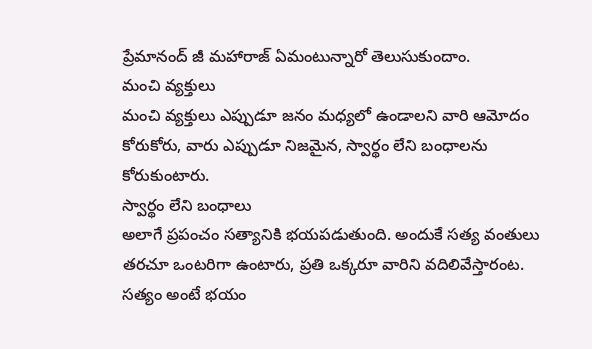ప్రేమానంద్ జీ మహారాజ్ ఏమంటున్నారో తెలుసుకుందాం.
మంచి వ్యక్తులు
మంచి వ్యక్తులు ఎప్పుడూ జనం మధ్యలో ఉండాలని వారి ఆమోదం కోరుకోరు, వారు ఎప్పుడూ నిజమైన, స్వార్థం లేని బంధాలను కోరుకుంటారు.
స్వార్థం లేని బంధాలు
అలాగే ప్రపంచం సత్యానికి భయపడుతుంది. అందుకే సత్య వంతులు తరచూ ఒంటరిగా ఉంటారు, ప్రతి ఒక్కరూ వారిని వదిలివేస్తారంట.
సత్యం అంటే భయం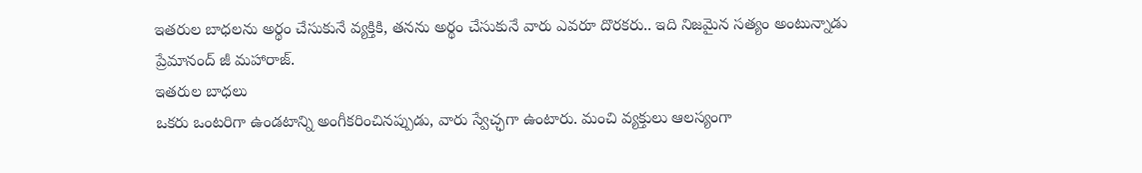ఇతరుల బాధలను అర్థం చేసుకునే వ్యక్తికి, తనను అర్థం చేసుకునే వారు ఎవరూ దొరకరు.. ఇది నిజమైన సత్యం అంటున్నాడు ప్రేమానంద్ జీ మహారాజ్.
ఇతరుల బాధలు
ఒకరు ఒంటరిగా ఉండటాన్ని అంగీకరించినప్పుడు, వారు స్వేచ్ఛగా ఉంటారు. మంచి వ్యక్తులు ఆలస్యంగా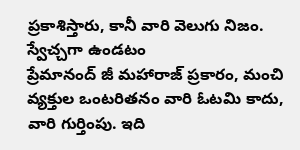ప్రకాశిస్తారు, కానీ వారి వెలుగు నిజం.
స్వేచ్చగా ఉండటం
ప్రేమానంద్ జీ మహారాజ్ ప్రకారం, మంచి వ్యక్తుల ఒంటరితనం వారి ఓటమి కాదు, వారి గుర్తింపు. ఇది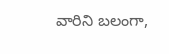వారిని బలంగా,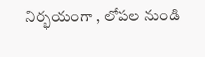నిర్భయంగా , లోపల నుండి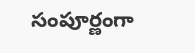సంపూర్ణంగా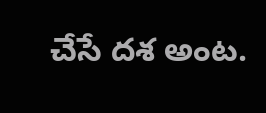చేసే దశ అంట.